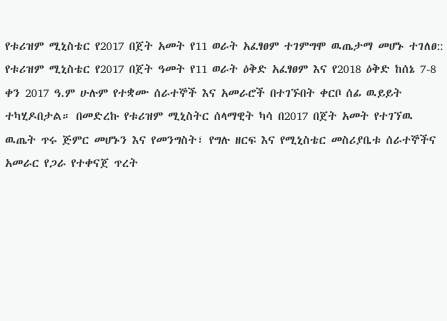የቱሪዝም ሚኒስቴር የ2017 በጀት አመት የ11 ወራት አፈፃፀም ተገምግሞ ዉጤታማ መሆኑ ተገለፀ::
የቱሪዝም ሚኒስቴር የ2017 በጀት ዓመት የ11 ወራት ዕቅድ አፈፃፀም እና የ2018 ዕቅድ ከሰኔ 7-8 ቀን 2017 ዓ.ም ሁሉም የተቋሙ ሰራተኞች እና አመራሮች በተገኙበት ቀርቦ ሰፊ ዉይይት ተካሂዶበታል። በመድረኩ የቱሪዝም ሚኒስትር ሰላማዊት ካሳ በ2017 በጀት አመት የተገኘዉ ዉጤት ጥሩ ጅምር መሆኑን እና የመንግስት፣ የግሉ ዘርፍ እና የሚኒስቴር መስሪያቤቱ ሰራተኞችና አመራር የጋራ የተቀናጀ ጥረት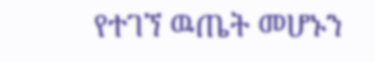የተገኘ ዉጤት መሆኑን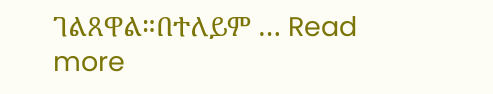ገልጸዋል።በተለይም … Read more